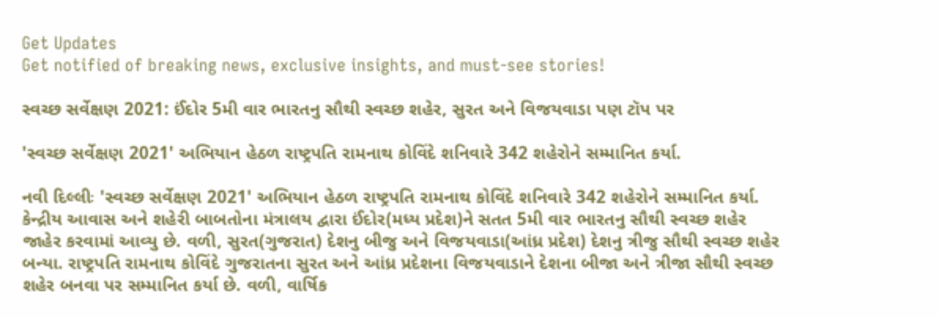Get Updates
Get notified of breaking news, exclusive insights, and must-see stories!

સ્વચ્છ સર્વેક્ષણ 2021: ઈંદોર 5મી વાર ભારતનુ સૌથી સ્વચ્છ શહેર, સુરત અને વિજયવાડા પણ ટૉપ પર

'સ્વચ્છ સર્વેક્ષણ 2021' અભિયાન હેઠળ રાષ્ટ્રપતિ રામનાથ કોવિંદે શનિવારે 342 શહેરોને સમ્માનિત કર્યા.

નવી દિલ્લીઃ 'સ્વચ્છ સર્વેક્ષણ 2021' અભિયાન હેઠળ રાષ્ટ્રપતિ રામનાથ કોવિંદે શનિવારે 342 શહેરોને સમ્માનિત કર્યા. કેન્દ્રીય આવાસ અને શહેરી બાબતોના મંત્રાલય દ્વારા ઈંદોર(મધ્ય પ્રદેશ)ને સતત 5મી વાર ભારતનુ સૌથી સ્વચ્છ શહેર જાહેર કરવામાં આવ્યુ છે. વળી, સુરત(ગુજરાત) દેશનુ બીજુ અને વિજયવાડા(આંધ્ર પ્રદેશ) દેશનુ ત્રીજુ સૌથી સ્વચ્છ શહેર બન્યા. રાષ્ટ્રપતિ રામનાથ કોવિંદે ગુજરાતના સુરત અને આંધ્ર પ્રદેશના વિજયવાડાને દેશના બીજા અને ત્રીજા સૌથી સ્વચ્છ શહેર બનવા પર સમ્માનિત કર્યા છે. વળી, વાર્ષિક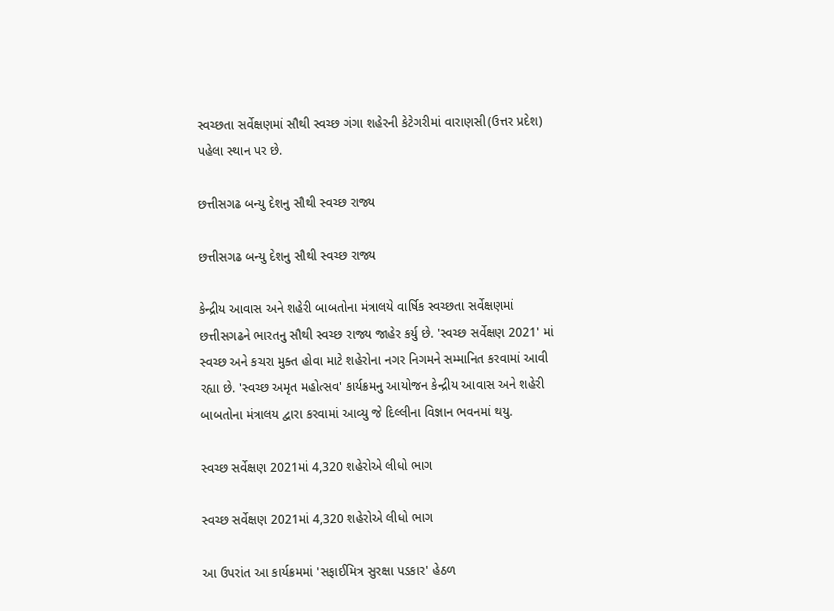સ્વચ્છતા સર્વેક્ષણમાં સૌથી સ્વચ્છ ગંગા શહેરની કેટેગરીમાં વારાણસી(ઉત્તર પ્રદેશ) પહેલા સ્થાન પર છે.

છત્તીસગઢ બન્યુ દેશનુ સૌથી સ્વચ્છ રાજ્ય

છત્તીસગઢ બન્યુ દેશનુ સૌથી સ્વચ્છ રાજ્ય

કેન્દ્રીય આવાસ અને શહેરી બાબતોના મંત્રાલયે વાર્ષિક સ્વચ્છતા સર્વેક્ષણમાં છત્તીસગઢને ભારતનુ સૌથી સ્વચ્છ રાજ્ય જાહેર કર્યુ છે. 'સ્વચ્છ સર્વેક્ષણ 2021' માં સ્વચ્છ અને કચરા મુક્ત હોવા માટે શહેરોના નગર નિગમને સમ્માનિત કરવામાં આવી રહ્યા છે. 'સ્વચ્છ અમૃત મહોત્સવ' કાર્યક્રમનુ આયોજન કેન્દ્રીય આવાસ અને શહેરી બાબતોના મંત્રાલય દ્વારા કરવામાં આવ્યુ જે દિલ્લીના વિજ્ઞાન ભવનમાં થયુ.

સ્વચ્છ સર્વેક્ષણ 2021માં 4,320 શહેરોએ લીધો ભાગ

સ્વચ્છ સર્વેક્ષણ 2021માં 4,320 શહેરોએ લીધો ભાગ

આ ઉપરાંત આ કાર્યક્રમમાં 'સફાઈમિત્ર સુરક્ષા પડકાર' હેઠળ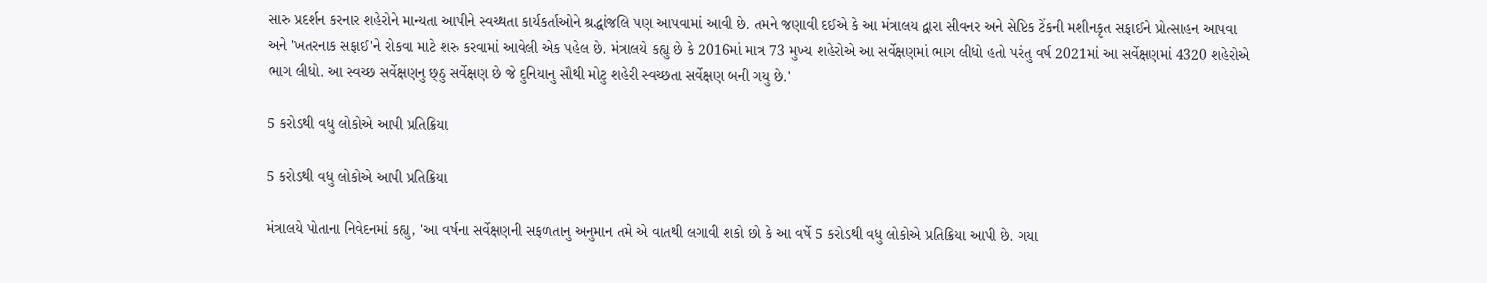સારુ પ્રદર્શન કરનાર શહેરોને માન્યતા આપીને સ્વચ્થતા કાર્યકર્તાઓને શ્રદ્ધાંજલિ પણ આપવામાં આવી છે. તમને જણાવી દઈએ કે આ મંત્રાલય દ્વારા સીવનર અને સેપ્ટિક ટેંકની મશીનકૃત સફાઈને પ્રોત્સાહન આપવા અને 'ખતરનાક સફાઈ'ને રોકવા માટે શરુ કરવામાં આવેલી એક પહેલ છે. મંત્રાલયે કહ્યુ છે કે 2016માં માત્ર 73 મુખ્ય શહેરોએ આ સર્વેક્ષણમાં ભાગ લીધો હતો પરંતુ વર્ષ 2021માં આ સર્વેક્ષણમાં 4320 શહેરોએ ભાગ લીધો. આ સ્વચ્છ સર્વેક્ષણનુ છ્ઠુ સર્વેક્ષણ છે જે દુનિયાનુ સૌથી મોટુ શહેરી સ્વચ્છતા સર્વેક્ષણ બની ગયુ છે.'

5 કરોડથી વધુ લોકોએ આપી પ્રતિક્રિયા

5 કરોડથી વધુ લોકોએ આપી પ્રતિક્રિયા

મંત્રાલયે પોતાના નિવેદનમાં કહ્યુ, 'આ વર્ષના સર્વેક્ષણની સફળતાનુ અનુમાન તમે એ વાતથી લગાવી શકો છો કે આ વર્ષે 5 કરોડથી વધુ લોકોએ પ્રતિક્રિયા આપી છે. ગયા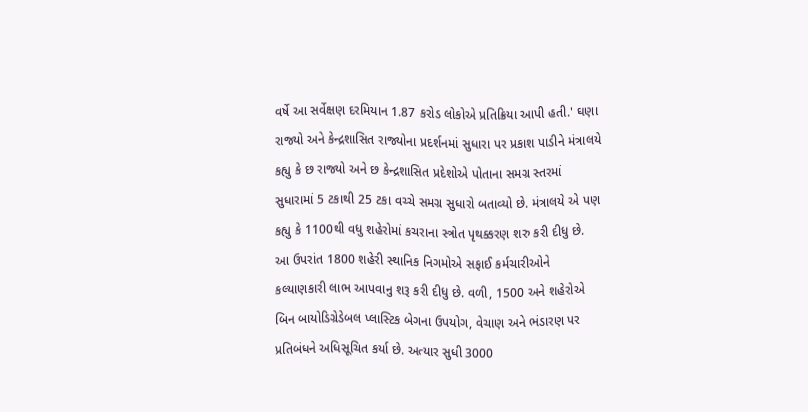વર્ષે આ સર્વેક્ષણ દરમિયાન 1.87 કરોડ લોકોએ પ્રતિક્રિયા આપી હતી.' ઘણા રાજ્યો અને કેન્દ્રશાસિત રાજ્યોના પ્રદર્શનમાં સુધારા પર પ્રકાશ પાડીને મંત્રાલયે કહ્યુ કે છ રાજ્યો અને છ કેન્દ્રશાસિત પ્રદેશોએ પોતાના સમગ્ર સ્તરમાં સુધારામાં 5 ટકાથી 25 ટકા વચ્ચે સમગ્ર સુધારો બતાવ્યો છે. મંત્રાલયે એ પણ કહ્યુ કે 1100થી વધુ શહેરોમાં કચરાના સ્ત્રોત પૃથક્કરણ શરુ કરી દીધુ છે. આ ઉપરાંત 1800 શહેરી સ્થાનિક નિગમોએ સફાઈ કર્મચારીઓને કલ્યાણકારી લાભ આપવાનુ શરૂ કરી દીધુ છે. વળી, 1500 અને શહેરોએ બિન બાયોડિગ્રેડેબલ પ્લાસ્ટિક બેગના ઉપયોગ, વેચાણ અને ભંડારણ પર પ્રતિબંધને અધિસૂચિત કર્યા છે. અત્યાર સુધી 3000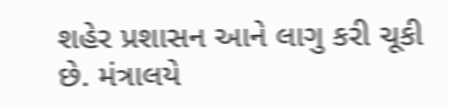શહેર પ્રશાસન આને લાગુ કરી ચૂકી છે. મંત્રાલયે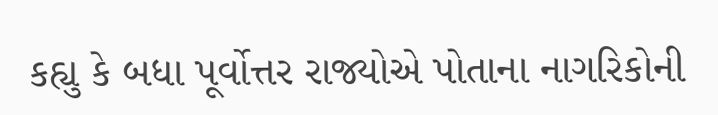કહ્યુ કે બધા પૂર્વોત્તર રાજ્યોએ પોતાના નાગરિકોની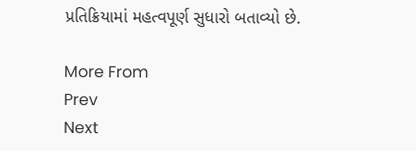પ્રતિક્રિયામાં મહત્વપૂર્ણ સુધારો બતાવ્યો છે.

More From
Prev
Next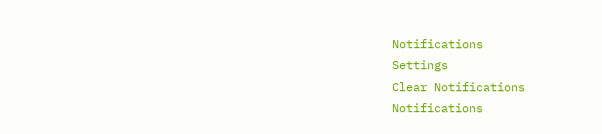Notifications
Settings
Clear Notifications
Notifications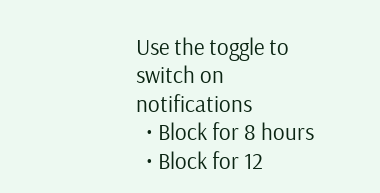Use the toggle to switch on notifications
  • Block for 8 hours
  • Block for 12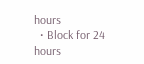hours
  • Block for 24 hours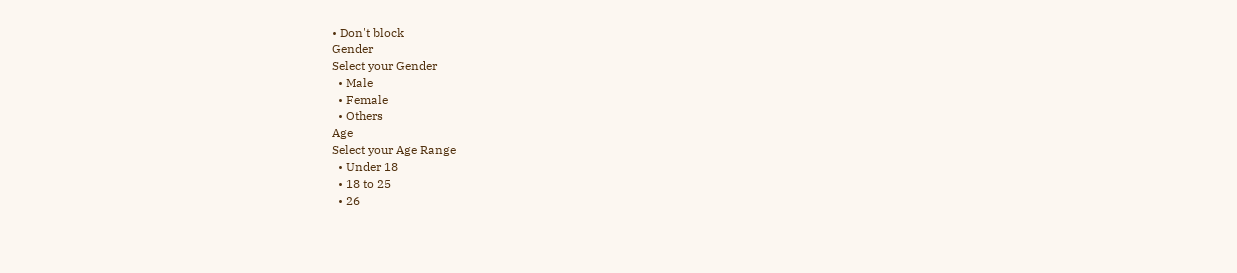• Don't block
Gender
Select your Gender
  • Male
  • Female
  • Others
Age
Select your Age Range
  • Under 18
  • 18 to 25
  • 26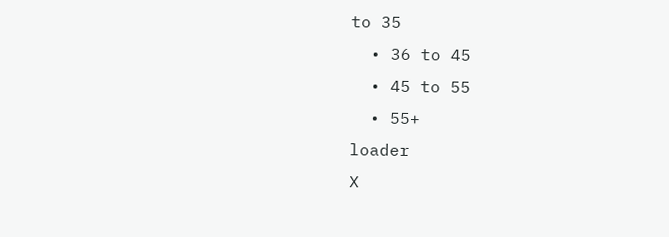to 35
  • 36 to 45
  • 45 to 55
  • 55+
loader
X